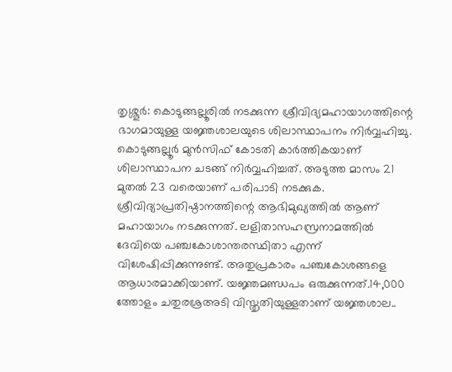തൃശ്ശൂർ: കൊടുങ്ങല്ലൂരിൽ നടക്കുന്ന ശ്രീവിദ്യമഹായാഗത്തിന്റെ ഭാഗമായുള്ള യജ്ഞശാലയുടെ ശിലാസ്ഥാപനം നിർവ്വഹിച്ചു. കൊടുങ്ങല്ലൂർ മുൻസിഫ് കോടതി കാർത്തികയാണ് ശിലാസ്ഥാപന ചടങ്ങ് നിർവ്വഹിച്ചത്. അടുത്ത മാസം 21 മുതൽ 23 വരെയാണ് പരിപാടി നടക്കുക.
ശ്രീവിദ്യാപ്രതിഷ്ഠാനത്തിന്റെ ആഭിമുഖ്യത്തിൽ ആണ് മഹായാഗം നടക്കുന്നത്. ലളിതാസഹസ്രനാമത്തിൽ ദേവിയെ പഞ്ചകോശാന്തരസ്ഥിതാ എന്ന് വിശേഷിപ്പിക്കുന്നുണ്ട്. അതുപ്രകാരം പഞ്ചകോശങ്ങളെ ആധാരമാക്കിയാണ്. യജ്ഞമണ്ഡപം ഒരുക്കുന്നത്.14,000 ത്തോളം ചതുരശ്രഅടി വിസ്തൃതിയുള്ളതാണ് യജ്ഞശാല..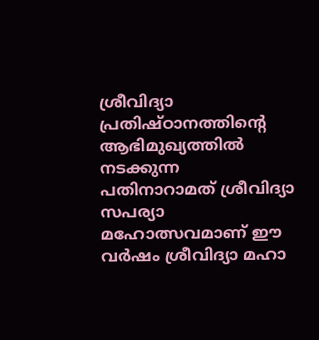ശ്രീവിദ്യാ പ്രതിഷ്ഠാനത്തിന്റെ ആഭിമുഖ്യത്തിൽ നടക്കുന്ന പതിനാറാമത് ശ്രീവിദ്യാ സപര്യാ മഹോത്സവമാണ് ഈ വർഷം ശ്രീവിദ്യാ മഹാ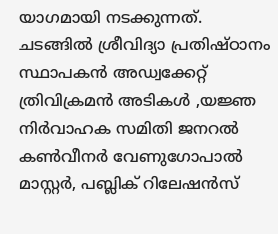യാഗമായി നടക്കുന്നത്.
ചടങ്ങിൽ ശ്രീവിദ്യാ പ്രതിഷ്ഠാനം സ്ഥാപകൻ അഡ്വക്കേറ്റ് ത്രിവിക്രമൻ അടികൾ ,യജ്ഞ നിർവാഹക സമിതി ജനറൽ കൺവീനർ വേണുഗോപാൽ മാസ്റ്റർ, പബ്ലിക് റിലേഷൻസ്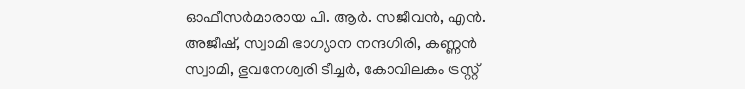ഓഫീസർമാരായ പി. ആർ. സജീവൻ, എൻ. അജീഷ്, സ്വാമി ഭാഗ്യാന നന്ദഗിരി, കണ്ണൻ സ്വാമി, ഭുവനേശ്വരി ടീച്ചർ, കോവിലകം ട്രസ്റ്റ്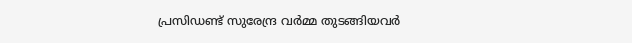പ്രസിഡണ്ട് സുരേന്ദ്ര വർമ്മ തുടങ്ങിയവർ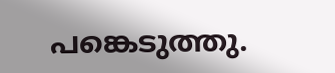പങ്കെടുത്തു.